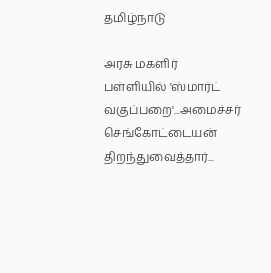தமிழ்நாடு

அரசு மகளிர் பள்ளியில் 'ஸ்மார்ட் வகுப்பறை'...அமைச்சர் செங்கோட்டையன் திறந்துவைத்தார்...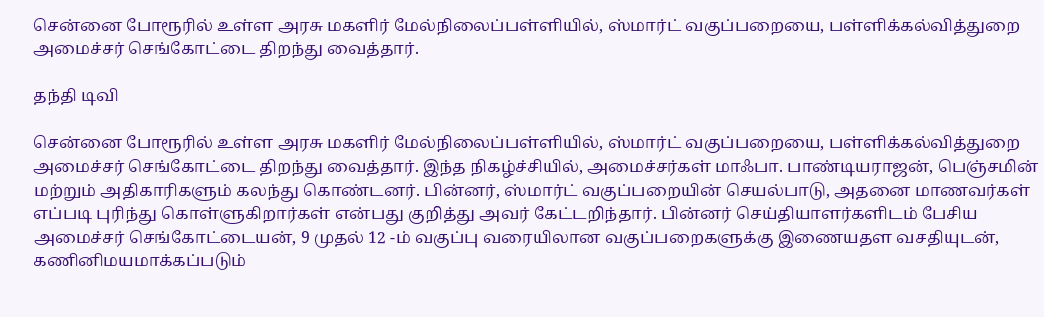சென்னை போரூரில் உள்ள அரசு மகளிர் மேல்நிலைப்பள்ளியில், ஸ்மார்ட் வகுப்பறையை, பள்ளிக்கல்வித்துறை அமைச்சர் செங்கோட்டை திறந்து வைத்தார்.

தந்தி டிவி

சென்னை போரூரில் உள்ள அரசு மகளிர் மேல்நிலைப்பள்ளியில், ஸ்மார்ட் வகுப்பறையை, பள்ளிக்கல்வித்துறை அமைச்சர் செங்கோட்டை திறந்து வைத்தார். இந்த நிகழ்ச்சியில், அமைச்சர்கள் மாஃபா. பாண்டியராஜன், பெஞ்சமின் மற்றும் அதிகாரிகளும் கலந்து கொண்டனர். பின்னர், ஸ்மார்ட் வகுப்பறையின் செயல்பாடு, அதனை மாணவர்கள் எப்படி புரிந்து கொள்ளுகிறார்கள் என்பது குறித்து அவர் கேட்டறிந்தார். பின்னர் செய்தியாளர்களிடம் பேசிய அமைச்சர் செங்கோட்டையன், 9 முதல் 12 -ம் வகுப்பு வரையிலான வகுப்பறைகளுக்கு இணையதள வசதியுடன், கணினிமயமாக்கப்படும்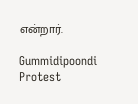என்றார்.

Gummidipoondi Protest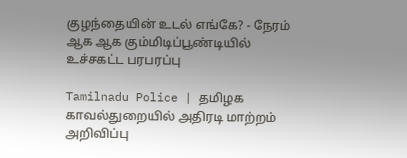குழந்தையின் உடல் எங்கே? - நேரம் ஆக ஆக கும்மிடிப்பூண்டியில் உச்சகட்ட பரபரப்பு

Tamilnadu Police | தமிழக காவல்துறையில் அதிரடி மாற்றம் அறிவிப்பு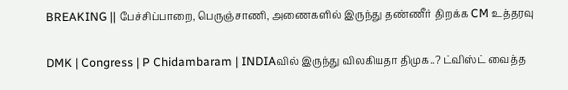BREAKING || பேச்சிப்பாறை, பெருஞ்சாணி, அணைகளில் இருந்து தண்ணீர் திறக்க CM உத்தரவு

DMK | Congress | P Chidambaram | INDIAவில் இருந்து விலகியதா திமுக..? ட்விஸ்ட் வைத்த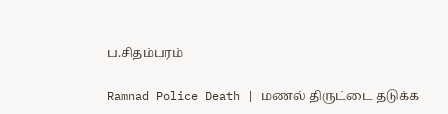ப.சிதம்பரம்

Ramnad Police Death | மணல் திருட்டை தடுக்க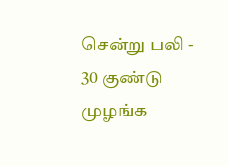சென்று பலி - 30 குண்டு முழங்க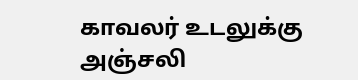காவலர் உடலுக்கு அஞ்சலி